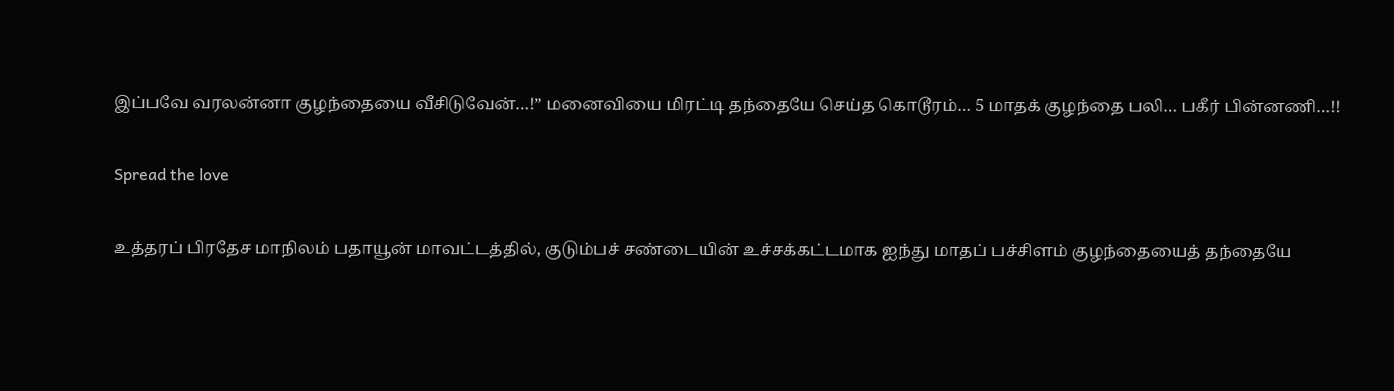இப்பவே வரலன்னா குழந்தையை வீசிடுவேன்…!” மனைவியை மிரட்டி தந்தையே செய்த கொடூரம்… 5 மாதக் குழந்தை பலி… பகீர் பின்னணி…!!

Spread the love

உத்தரப் பிரதேச மாநிலம் பதாயூன் மாவட்டத்தில், குடும்பச் சண்டையின் உச்சக்கட்டமாக ஐந்து மாதப் பச்சிளம் குழந்தையைத் தந்தையே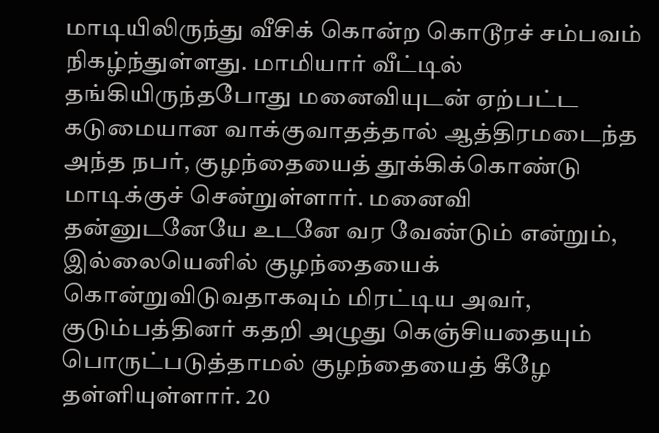மாடியிலிருந்து வீசிக் கொன்ற கொடூரச் சம்பவம் நிகழ்ந்துள்ளது. மாமியார் வீட்டில் தங்கியிருந்தபோது மனைவியுடன் ஏற்பட்ட கடுமையான வாக்குவாதத்தால் ஆத்திரமடைந்த அந்த நபர், குழந்தையைத் தூக்கிக்கொண்டு மாடிக்குச் சென்றுள்ளார். மனைவி தன்னுடனேயே உடனே வர வேண்டும் என்றும், இல்லையெனில் குழந்தையைக் கொன்றுவிடுவதாகவும் மிரட்டிய அவர், குடும்பத்தினர் கதறி அழுது கெஞ்சியதையும் பொருட்படுத்தாமல் குழந்தையைத் கீழே தள்ளியுள்ளார். 20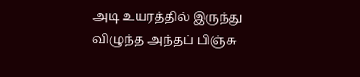அடி உயரத்தில் இருந்து விழுந்த அந்தப் பிஞ்சு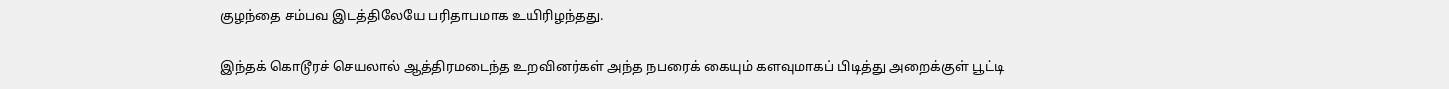குழந்தை சம்பவ இடத்திலேயே பரிதாபமாக உயிரிழந்தது.

இந்தக் கொடூரச் செயலால் ஆத்திரமடைந்த உறவினர்கள் அந்த நபரைக் கையும் களவுமாகப் பிடித்து அறைக்குள் பூட்டி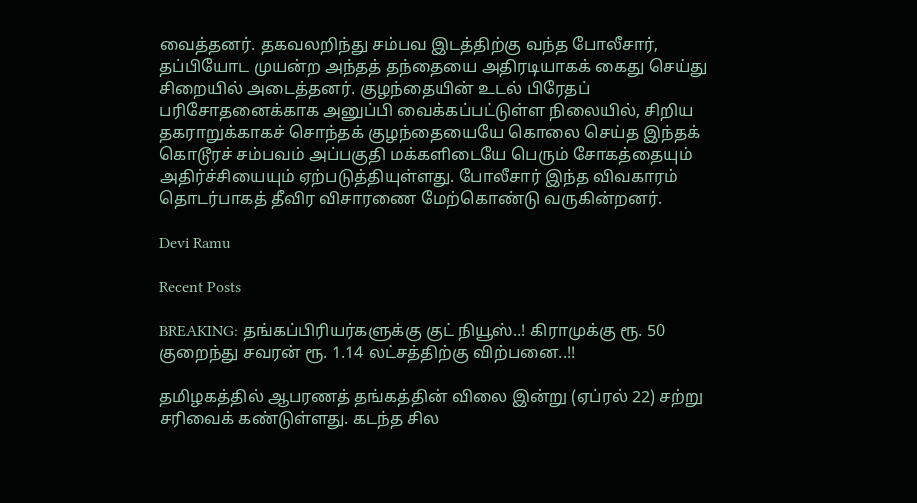வைத்தனர். தகவலறிந்து சம்பவ இடத்திற்கு வந்த போலீசார், தப்பியோட முயன்ற அந்தத் தந்தையை அதிரடியாகக் கைது செய்து சிறையில் அடைத்தனர். குழந்தையின் உடல் பிரேதப் பரிசோதனைக்காக அனுப்பி வைக்கப்பட்டுள்ள நிலையில், சிறிய தகராறுக்காகச் சொந்தக் குழந்தையையே கொலை செய்த இந்தக் கொடூரச் சம்பவம் அப்பகுதி மக்களிடையே பெரும் சோகத்தையும் அதிர்ச்சியையும் ஏற்படுத்தியுள்ளது. போலீசார் இந்த விவகாரம் தொடர்பாகத் தீவிர விசாரணை மேற்கொண்டு வருகின்றனர்.

Devi Ramu

Recent Posts

BREAKING: தங்கப்பிரியர்களுக்கு குட் நியூஸ்..! கிராமுக்கு ரூ. 50 குறைந்து சவரன் ரூ. 1.14 லட்சத்திற்கு விற்பனை..!!

தமிழகத்தில் ஆபரணத் தங்கத்தின் விலை இன்று (ஏப்ரல் 22) சற்று சரிவைக் கண்டுள்ளது. கடந்த சில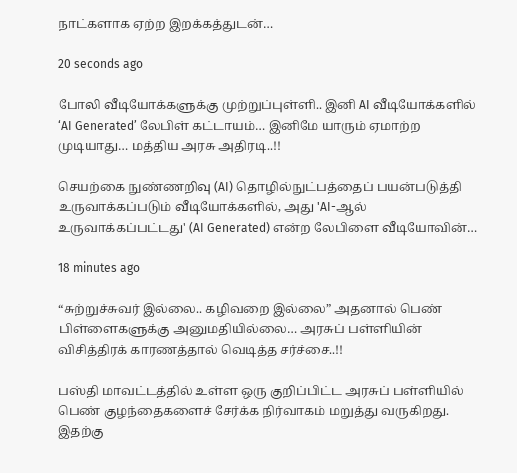நாட்களாக ஏற்ற இறக்கத்துடன்…

20 seconds ago

போலி வீடியோக்களுக்கு முற்றுப்புள்ளி.. இனி AI வீடியோக்களில் ‘AI Generated’ லேபிள் கட்டாயம்… இனிமே யாரும் ஏமாற்ற முடியாது… மத்திய அரசு அதிரடி..!!

செயற்கை நுண்ணறிவு (AI) தொழில்நுட்பத்தைப் பயன்படுத்தி உருவாக்கப்படும் வீடியோக்களில், அது 'AI-ஆல் உருவாக்கப்பட்டது' (AI Generated) என்ற லேபிளை வீடியோவின்…

18 minutes ago

“சுற்றுச்சுவர் இல்லை.. கழிவறை இல்லை” அதனால் பெண் பிள்ளைகளுக்கு அனுமதியில்லை… அரசுப் பள்ளியின் விசித்திரக் காரணத்தால் வெடித்த சர்ச்சை..!!

பஸ்தி மாவட்டத்தில் உள்ள ஒரு குறிப்பிட்ட அரசுப் பள்ளியில் பெண் குழந்தைகளைச் சேர்க்க நிர்வாகம் மறுத்து வருகிறது. இதற்கு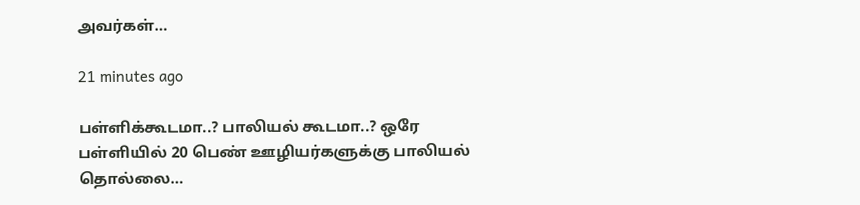அவர்கள்…

21 minutes ago

பள்ளிக்கூடமா..? பாலியல் கூடமா..? ஒரே பள்ளியில் 20 பெண் ஊழியர்களுக்கு பாலியல் தொல்லை…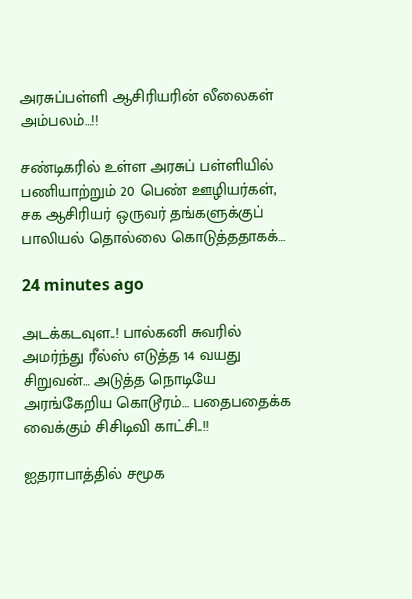அரசுப்பள்ளி ஆசிரியரின் லீலைகள் அம்பலம்…!!

சண்டிகரில் உள்ள அரசுப் பள்ளியில் பணியாற்றும் 20 பெண் ஊழியர்கள், சக ஆசிரியர் ஒருவர் தங்களுக்குப் பாலியல் தொல்லை கொடுத்ததாகக்…

24 minutes ago

அடக்கடவுள..! பால்கனி சுவரில் அமர்ந்து ரீல்ஸ் எடுத்த 14 வயது சிறுவன்… அடுத்த நொடியே அரங்கேறிய கொடூரம்… பதைபதைக்க வைக்கும் சிசிடிவி காட்சி..!!

ஐதராபாத்தில் சமூக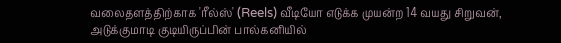வலைதளத்திற்காக 'ரீல்ஸ்' (Reels) வீடியோ எடுக்க முயன்ற 14 வயது சிறுவன், அடுக்குமாடி குடியிருப்பின் பால்கனியில்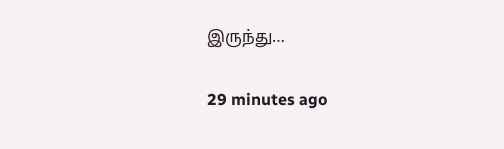இருந்து…

29 minutes ago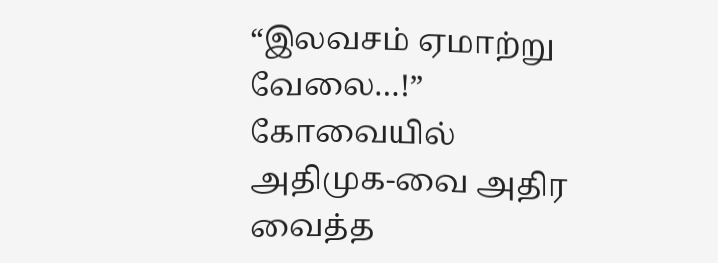“இலவசம் ஏமாற்று வேலை…!” கோவையில் அதிமுக-வை அதிர வைத்த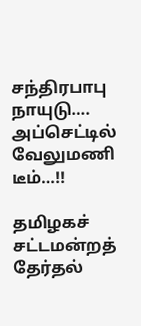சந்திரபாபு நாயுடு…. அப்செட்டில் வேலுமணி டீம்…!!

தமிழகச் சட்டமன்றத் தேர்தல்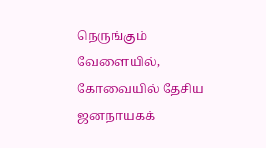நெருங்கும் வேளையில், கோவையில் தேசிய ஜனநாயகக்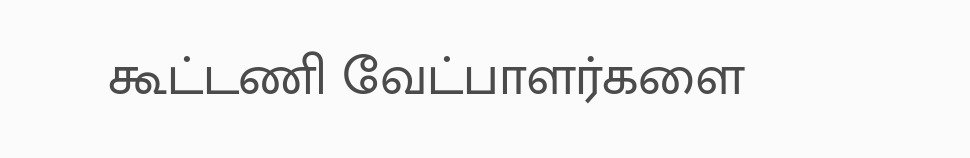கூட்டணி வேட்பாளர்களை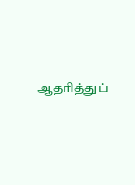ஆதரித்துப்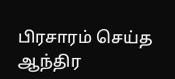பிரசாரம் செய்த ஆந்திர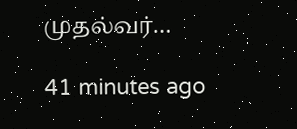முதல்வர்…

41 minutes ago